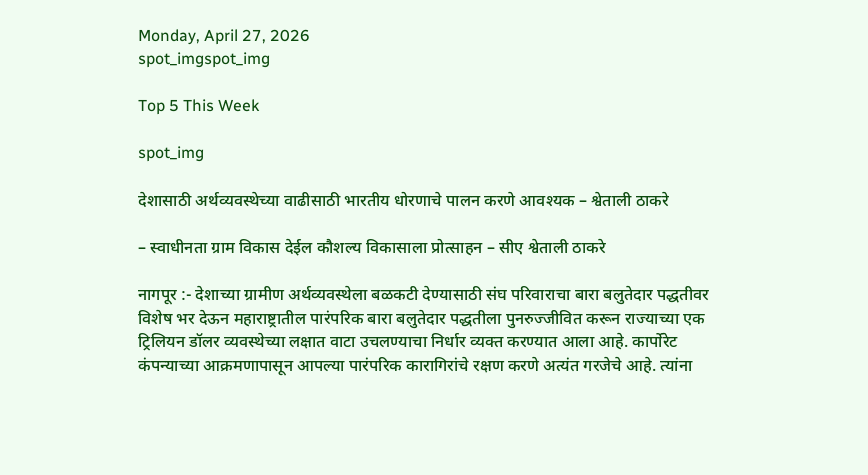Monday, April 27, 2026
spot_imgspot_img

Top 5 This Week

spot_img

देशासाठी अर्थव्यवस्थेच्या वाढीसाठी भारतीय धोरणाचे पालन करणे आवश्यक – श्वेताली ठाकरे

– स्वाधीनता ग्राम विकास देईल कौशल्य विकासाला प्रोत्साहन – सीए श्वेताली ठाकरे

नागपूर :- देशाच्या ग्रामीण अर्थव्यवस्थेला बळकटी देण्यासाठी संघ परिवाराचा बारा बलुतेदार पद्धतीवर विशेष भर देऊन महाराष्ट्रातील पारंपरिक बारा बलुतेदार पद्धतीला पुनरुज्जीवित करून राज्याच्या एक ट्रिलियन डॉलर व्यवस्थेच्या लक्षात वाटा उचलण्याचा निर्धार व्यक्त करण्यात आला आहे. कार्पोरेट कंपन्याच्या आक्रमणापासून आपल्या पारंपरिक कारागिरांचे रक्षण करणे अत्यंत गरजेचे आहे. त्यांना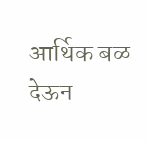आर्थिक बळ देऊन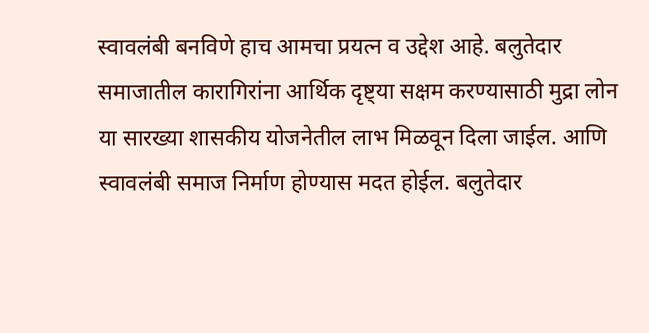स्वावलंबी बनविणे हाच आमचा प्रयत्न व उद्देश आहे. बलुतेदार समाजातील कारागिरांना आर्थिक दृष्ट्या सक्षम करण्यासाठी मुद्रा लोन या सारख्या शासकीय योजनेतील लाभ मिळवून दिला जाईल. आणि स्वावलंबी समाज निर्माण होण्यास मदत होईल. बलुतेदार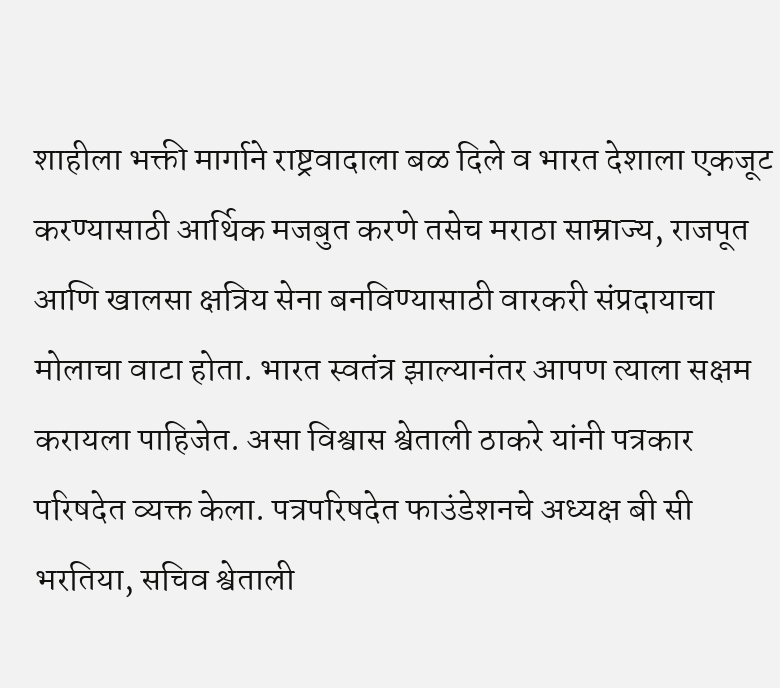शाहीला भक्ती मार्गाने राष्ट्रवादाला बळ दिले व भारत देशाला एकजूट करण्यासाठी आर्थिक मजबुत करणे तसेच मराठा साम्राज्य, राजपूत आणि खालसा क्षत्रिय सेना बनविण्यासाठी वारकरी संप्रदायाचा मोलाचा वाटा होता. भारत स्वतंत्र झाल्यानंतर आपण त्याला सक्षम करायला पाहिजेत. असा विश्वास श्वेताली ठाकरे यांनी पत्रकार परिषदेत व्यक्त केला. पत्रपरिषदेत फाउंडेशनचे अध्यक्ष बी सी भरतिया, सचिव श्वेताली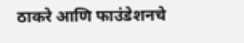ठाकरे आणि फाउंडेशनचे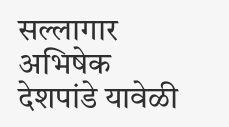सल्लागार अभिषेक देशपांडे यावेळी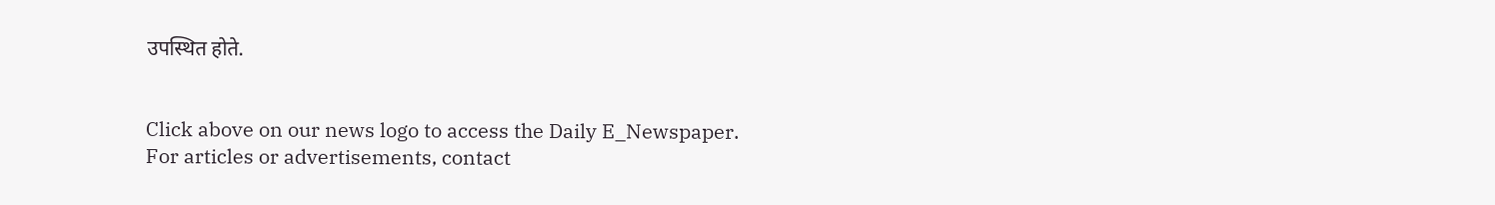उपस्थित होते.


Click above on our news logo to access the Daily E_Newspaper.
For articles or advertisements, contact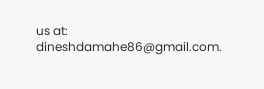us at: dineshdamahe86@gmail.com.